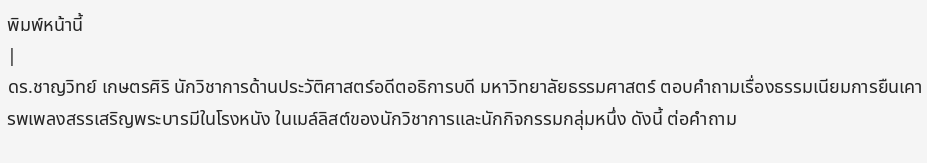พิมพ์หน้านี้
|
ดร.ชาญวิทย์ เกษตรศิริ นักวิชาการด้านประวัติศาสตร์อดีตอธิการบดี มหาวิทยาลัยธรรมศาสตร์ ตอบคำถามเรื่องธรรมเนียมการยืนเคารพเพลงสรรเสริญพระบารมีในโรงหนัง ในเมล์ลิสต์ของนักวิชาการและนักกิจกรรมกลุ่มหนึ่ง ดังนี้ ต่อคำถาม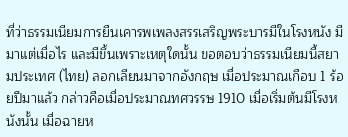ที่ว่าธรรมเนียมการยืนเคารพเพลงสรรเสริญพระบารมีในโรงหนัง มีมาแต่เมื่อไร และมีขึ้นเพราะเหตุใดนั้น ขอตอบว่าธรรมเนียมนี้สยามประเทศ (ไทย) ลอกเลียนมาจากอังกฤษ เมื่อประมาณเกือบ 1 ร้อยปีมาแล้ว กล่าวคือเมื่อประมาณทศวรรษ 1910 เมื่อเริ่มต้นมีโรงหนังนั้น เมื่อฉายห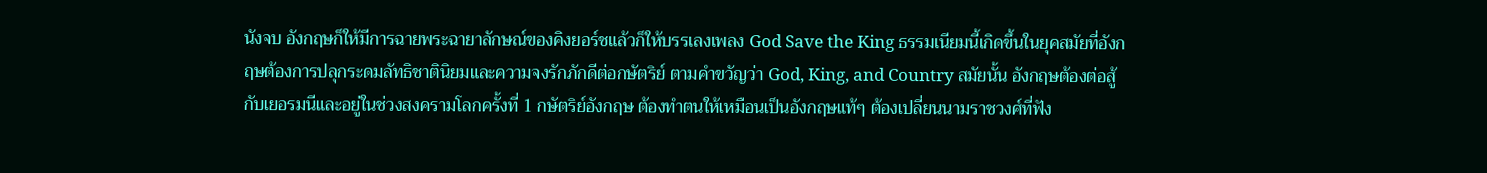นังจบ อังกฤษก็ให้มีการฉายพระฉายาลักษณ์ของคิงยอร์ชแล้วก็ให้บรรเลงเพลง God Save the King ธรรมเนียมนี้เกิดขึ้นในยุคสมัยที่อังกฤษต้องการปลุกระดมลัทธิชาตินิยมและความจงรักภักดีต่อกษัตริย์ ตามคำขวัญว่า God, King, and Country สมัยนั้น อังกฤษต้องต่อสู้กับเยอรมนีและอยู่ในช่วงสงครามโลกครั้งที่ 1 กษัตริย์อังกฤษ ต้องทำตนให้เหมือนเป็นอังกฤษแท้ๆ ต้องเปลี่ยนนามราชวงศ์ที่ฟัง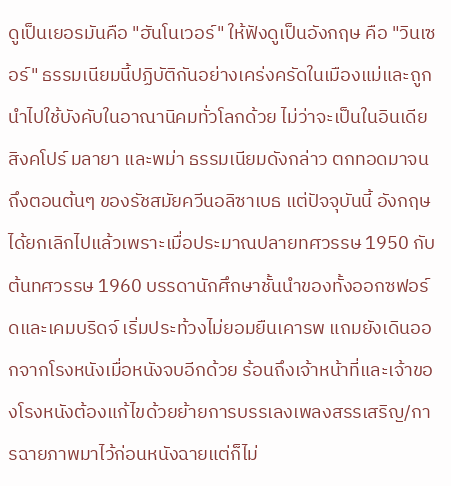ดูเป็นเยอรมันคือ "ฮันโนเวอร์" ให้ฟังดูเป็นอังกฤษ คือ "วินเซอร์" ธรรมเนียมนี้ปฏิบัติกันอย่างเคร่งครัดในเมืองแม่และถูกนำไปใช้บังคับในอาณานิคมทั่วโลกด้วย ไม่ว่าจะเป็นในอินเดีย สิงคโปร์ มลายา และพม่า ธรรมเนียมดังกล่าว ตกทอดมาจนถึงตอนต้นๆ ของรัชสมัยควีนอลิซาเบธ แต่ปัจจุบันนี้ อังกฤษได้ยกเลิกไปแล้วเพราะเมื่อประมาณปลายทศวรรษ 1950 กับต้นทศวรรษ 1960 บรรดานักศึกษาชั้นนำของทั้งออกซฟอร์ดและเคมบริดจ์ เริ่มประท้วงไม่ยอมยืนเคารพ แถมยังเดินออกจากโรงหนังเมื่อหนังจบอีกด้วย ร้อนถึงเจ้าหน้าที่และเจ้าของโรงหนังต้องแก้ไขด้วยย้ายการบรรเลงเพลงสรรเสริญ/การฉายภาพมาไว้ก่อนหนังฉายแต่ก็ไม่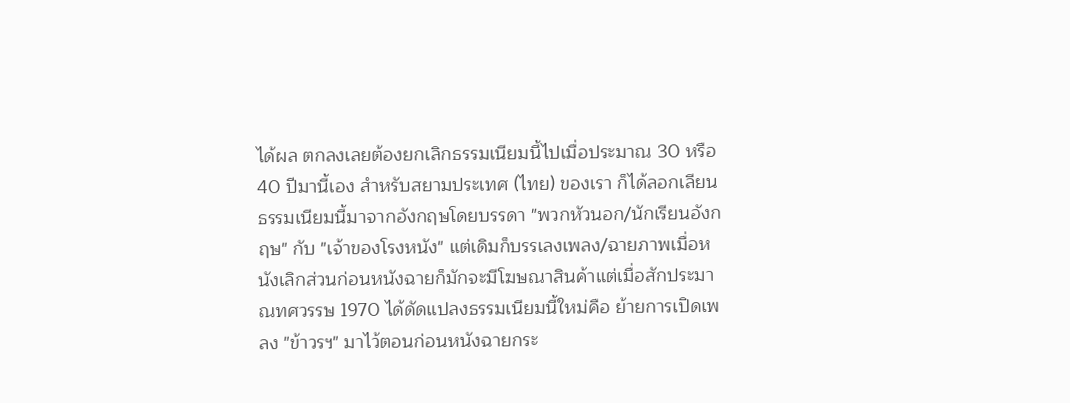ได้ผล ตกลงเลยต้องยกเลิกธรรมเนียมนี้ไปเมื่อประมาณ 30 หรือ 40 ปีมานี้เอง สำหรับสยามประเทศ (ไทย) ของเรา ก็ได้ลอกเลียนธรรมเนียมนี้มาจากอังกฤษโดยบรรดา "พวกหัวนอก/นักเรียนอังกฤษ" กับ "เจ้าของโรงหนัง" แต่เดิมก็บรรเลงเพลง/ฉายภาพเมื่อหนังเลิกส่วนก่อนหนังฉายก็มักจะมีโฆษณาสินค้าแต่เมื่อสักประมาณทศวรรษ 1970 ได้ดัดแปลงธรรมเนียมนี้ใหม่คือ ย้ายการเปิดเพลง "ข้าวรฯ" มาไว้ตอนก่อนหนังฉายกระ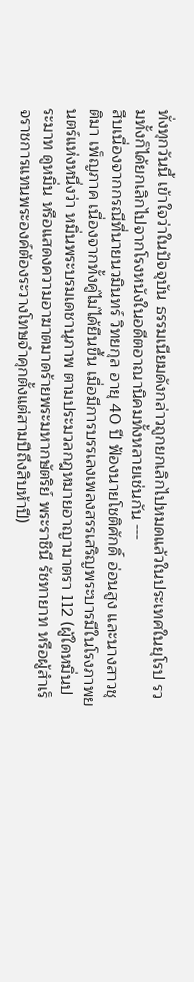ทั่งทุกวันนี้ เข้าใจว่าในปัจจุบัน ธรรมเนียมดังกล่าวถูกยกเลิกไปหมดแล้วในประเทศในยุโรป รวมทั้งก็ได้ยกเลิกไปจากโรงหนังในอดีตอาณานิคมทั้งหลายเช่นกัน ---
สืบเนื่องจากกรณีที่นายนวมินทร์ วิทยกุล อายุ 40 ปี ฟ้องนายโชติศักดิ์ อ่อนสูง และนางสาวชุติมา เพ็ญภาค เนื่องจากทั้งคู่ไม่ได้ยืนขึ้น เมื่อมีการบรรเลงเพลงสรรเสริญพระบารมีในโรงภาพยนตร์แห่งหนึ่งว่า หมิ่นพระบรมเดชานุภาพ ตามประมวลกฎหมายอาญามาตรา 112 (ผู้ใดหมิ่นประมาท ดูหมิ่น หรือแสดงความอาฆาตมาดร้ายพระมหากษัตริย์ พระราชินี รัชทายาท หรือผู้สำเร็จราชการแทนพระองค์ต้องระวางโทษจำคุกตั้งแต่สามปีถึงสิบห้าปี)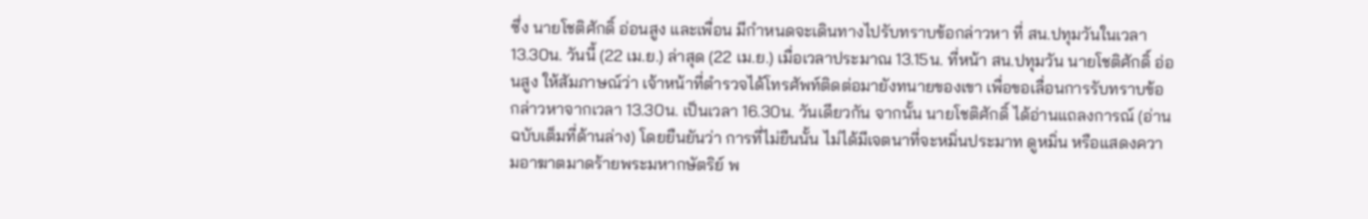ซึ่ง นายโชติศักดิ์ อ่อนสูง และเพื่อน มีกำหนดจะเดินทางไปรับทราบข้อกล่าวหา ที่ สน.ปทุมวันในเวลา 13.30น. วันนี้ (22 เม.ย.) ล่าสุด (22 เม.ย.) เมื่อเวลาประมาณ 13.15น. ที่หน้า สน.ปทุมวัน นายโชติศักดิ์ อ่อนสูง ให้สัมภาษณ์ว่า เจ้าหน้าที่ตำรวจได้โทรศัพท์ติดต่อมายังทนายของเขา เพื่อขอเลื่อนการรับทราบข้อกล่าวหาจากเวลา 13.30น. เป็นเวลา 16.30น. วันเดียวกัน จากนั้น นายโชติศักดิ์ ได้อ่านแถลงการณ์ (อ่านฉบับเต็มที่ด้านล่าง) โดยยืนยันว่า การที่ไม่ยืนนั้น ไม่ได้มีเจตนาที่จะหมิ่นประมาท ดูหมิ่น หรือแสดงความอาฆาตมาดร้ายพระมหากษัตริย์ พ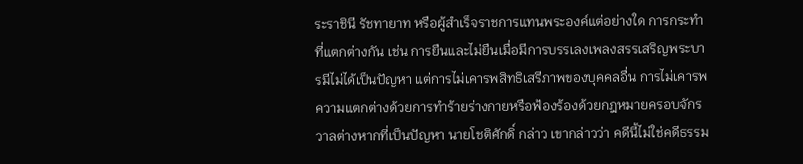ระราชินี รัชทายาท หรือผู้สำเร็จราชการแทนพระองค์แต่อย่างใด การกระทำที่แตกต่างกัน เช่น การยืนและไม่ยืนเมื่อมีการบรรเลงเพลงสรรเสริญพระบารมีไม่ได้เป็นปัญหา แต่การไม่เคารพสิทธิเสรีภาพของบุคคลอื่น การไม่เคารพความแตกต่างด้วยการทำร้ายร่างกายหรือฟ้องร้องด้วยกฎหมายครอบจักรวาลต่างหากที่เป็นปัญหา นายโชติศักดิ์ กล่าว เขากล่าวว่า คดีนี้ไม่ใช่คดีธรรม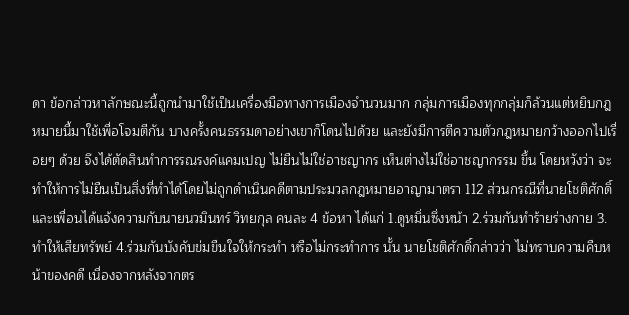ดา ข้อกล่าวหาลักษณะนี้ถูกนำมาใช้เป็นเครื่องมือทางการเมืองจำนวนมาก กลุ่มการเมืองทุกกลุ่มก็ล้วนแต่หยิบกฎหมายนี้มาใช้เพื่อโจมตีกัน บางครั้งคนธรรมดาอย่างเขาก็โดนไปด้วย และยังมีการตีความตัวกฎหมายกว้างออกไปเรื่อยๆ ด้วย จึงได้ตัดสินทำการรณรงค์แคมเปญ ไม่ยืนไม่ใช่อาชญากร เห็นต่างไม่ใช่อาชญากรรม ขึ้น โดยหวังว่า จะทำให้การไม่ยืนเป็นสิ่งที่ทำได้โดยไม่ถูกดำเนินคดีตามประมวลกฎหมายอาญามาตรา 112 ส่วนกรณีที่นายโชติศักดิ์ และเพื่อนได้แจ้งความกับนายนวมินทร์ วิทยกุล คนละ 4 ข้อหา ได้แก่ 1.ดูหมิ่นซึ่งหน้า 2.ร่วมกันทำร้ายร่างกาย 3.ทำให้เสียทรัพย์ 4.ร่วมกันบังคับข่มขืนใจให้กระทำ หรือไม่กระทำการ นั้น นายโชติศักดิ์กล่าวว่า ไม่ทราบความคืบหน้าของคดี เนื่องจากหลังจากตร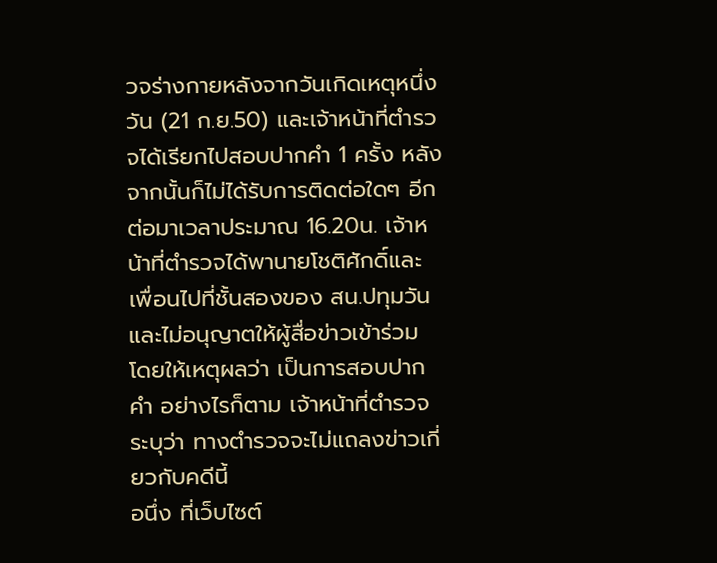วจร่างกายหลังจากวันเกิดเหตุหนึ่งวัน (21 ก.ย.50) และเจ้าหน้าที่ตำรวจได้เรียกไปสอบปากคำ 1 ครั้ง หลังจากนั้นก็ไม่ได้รับการติดต่อใดๆ อีก ต่อมาเวลาประมาณ 16.20น. เจ้าหน้าที่ตำรวจได้พานายโชติศักดิ์และเพื่อนไปที่ชั้นสองของ สน.ปทุมวัน และไม่อนุญาตให้ผู้สื่อข่าวเข้าร่วม โดยให้เหตุผลว่า เป็นการสอบปากคำ อย่างไรก็ตาม เจ้าหน้าที่ตำรวจระบุว่า ทางตำรวจจะไม่แถลงข่าวเกี่ยวกับคดีนี้
อนึ่ง ที่เว็บไซต์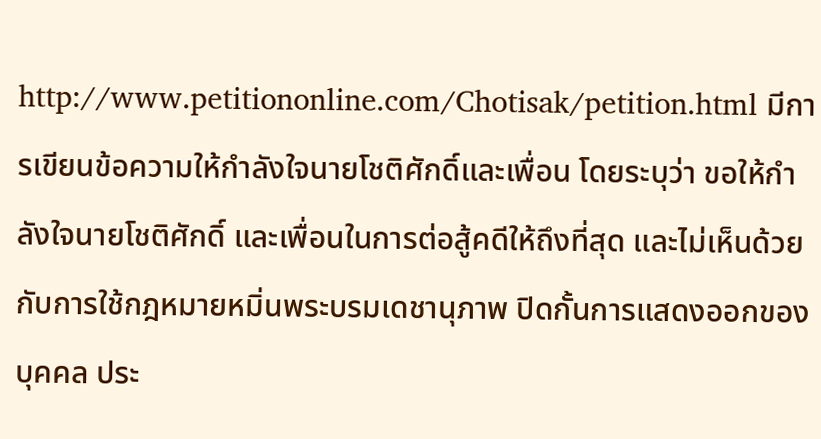http://www.petitiononline.com/Chotisak/petition.html มีการเขียนข้อความให้กำลังใจนายโชติศักดิ์และเพื่อน โดยระบุว่า ขอให้กำลังใจนายโชติศักดิ์ และเพื่อนในการต่อสู้คดีให้ถึงที่สุด และไม่เห็นด้วยกับการใช้กฎหมายหมิ่นพระบรมเดชานุภาพ ปิดกั้นการแสดงออกของบุคคล ประ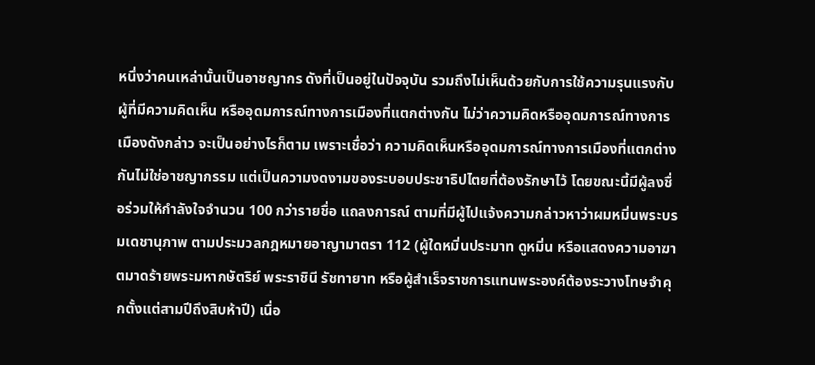หนึ่งว่าคนเหล่านั้นเป็นอาชญากร ดังที่เป็นอยู่ในปัจจุบัน รวมถึงไม่เห็นด้วยกับการใช้ความรุนแรงกับผู้ที่มีความคิดเห็น หรืออุดมการณ์ทางการเมืองที่แตกต่างกัน ไม่ว่าความคิดหรืออุดมการณ์ทางการเมืองดังกล่าว จะเป็นอย่างไรก็ตาม เพราะเชื่อว่า ความคิดเห็นหรืออุดมการณ์ทางการเมืองที่แตกต่างกันไม่ใช่อาชญากรรม แต่เป็นความงดงามของระบอบประชาธิปไตยที่ต้องรักษาไว้ โดยขณะนี้มีผู้ลงชื่อร่วมให้กำลังใจจำนวน 100 กว่ารายชื่อ แถลงการณ์ ตามที่มีผู้ไปแจ้งความกล่าวหาว่าผมหมิ่นพระบรมเดชานุภาพ ตามประมวลกฎหมายอาญามาตรา 112 (ผู้ใดหมิ่นประมาท ดูหมิ่น หรือแสดงความอาฆาตมาดร้ายพระมหากษัตริย์ พระราชินี รัชทายาท หรือผู้สำเร็จราชการแทนพระองค์ต้องระวางโทษจำคุกตั้งแต่สามปีถึงสิบห้าปี) เนื่อ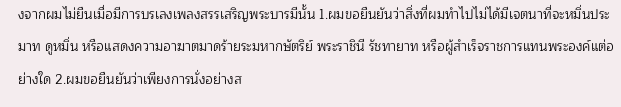งจากผมไม่ยืนเมื่อมีการบรเลงเพลงสรรเสริญพระบารมีนั้น 1.ผมขอยืนยันว่าสิ่งที่ผมทำไปไม่ได้มีเจตนาที่จะหมิ่นประมาท ดูหมิ่น หรือแสดงความอาฆาตมาดร้ายระมหากษัตริย์ พระราชินี รัชทายาท หรือผู้สำเร็จราชการแทนพระองค์แต่อย่างใด 2.ผมขอยืนยันว่าเพียงการนั่งอย่างส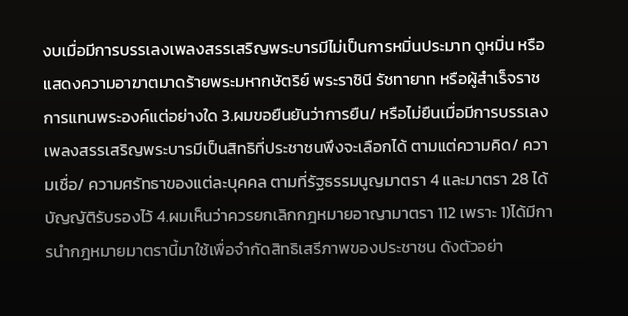งบเมื่อมีการบรรเลงเพลงสรรเสริญพระบารมีไม่เป็นการหมิ่นประมาท ดูหมิ่น หรือแสดงความอาฆาตมาดร้ายพระมหากษัตริย์ พระราชินี รัชทายาท หรือผู้สำเร็จราชการแทนพระองค์แต่อย่างใด 3.ผมขอยืนยันว่าการยืน/ หรือไม่ยืนเมื่อมีการบรรเลงเพลงสรรเสริญพระบารมีเป็นสิทธิที่ประชาชนพึงจะเลือกได้ ตามแต่ความคิด/ ความเชื่อ/ ความศรัทธาของแต่ละบุคคล ตามที่รัฐธรรมนูญมาตรา 4 และมาตรา 28 ได้บัญญัติรับรองไว้ 4.ผมเห็นว่าควรยกเลิกกฎหมายอาญามาตรา 112 เพราะ 1)ได้มีการนำกฎหมายมาตรานี้มาใช้เพื่อจำกัดสิทธิเสรีภาพของประชาชน ดังตัวอย่า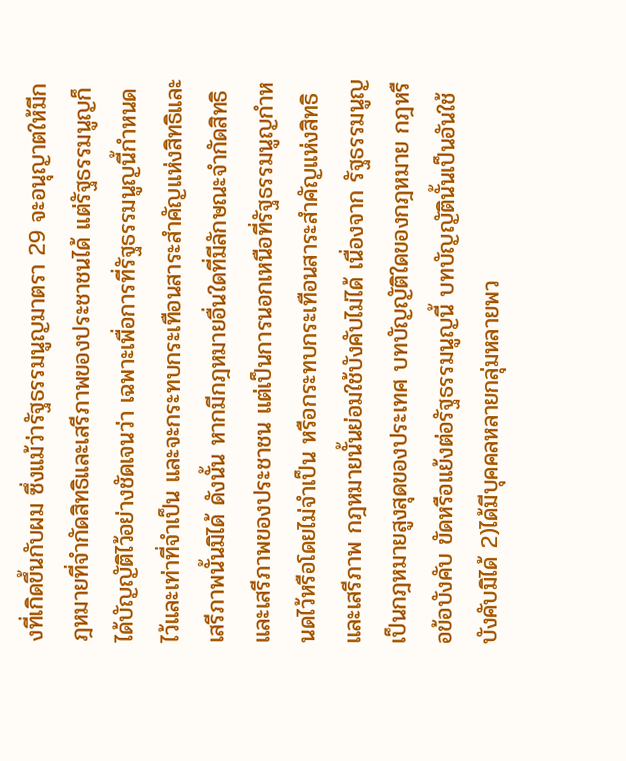งที่เกิดขึ้นกับผม ซึ่งแม้ว่ารัฐธรรมนูญมาตรา 29 จะอนุญาตให้มีกฎหมายที่จำกัดสิทธิและเสรีภาพของประชาชนได้ แต่รัฐธรรมนูญก็ได้บัญญัติไว้อย่างชัดเจนว่า เฉพาะเพื่อการที่รัฐธรรมนูญนี้กำหนดไว้และเท่าที่จำเป็น และจะกระทบกระเทือนสาระสำคัญแห่งสิทธิและเสรีภาพนั้นมิได้ ดังนั้น หากมีกฎหมายอื่นใดที่มีลักษณะจำกัดสิทธิและเสรีภาพของประชาชน แต่เป็นการนอกเหนือที่รัฐธรรมนูญกำหนดไว้หรือโดยไม่จำเป็น หรือกระทบกระเทือนสาระสำคัญแห่งสิทธิและเสรีภาพ กฎหมายนั้นย่อมใช้บังคับไม่ได้ เนื่องจาก รัฐธรรมนูญเป็นกฎหมายสูงสุดของประเทศ บทบัญญัติใดของกฎหมาย กฎหรือข้อบังคับ ขัดหรือแย้งต่อรัฐธรรมนูญนี้ บทบัญญัตินั้นเป็นอันใช้บังคับมิได้ 2)ได้มีบุคคลหลายกลุ่มหลายพว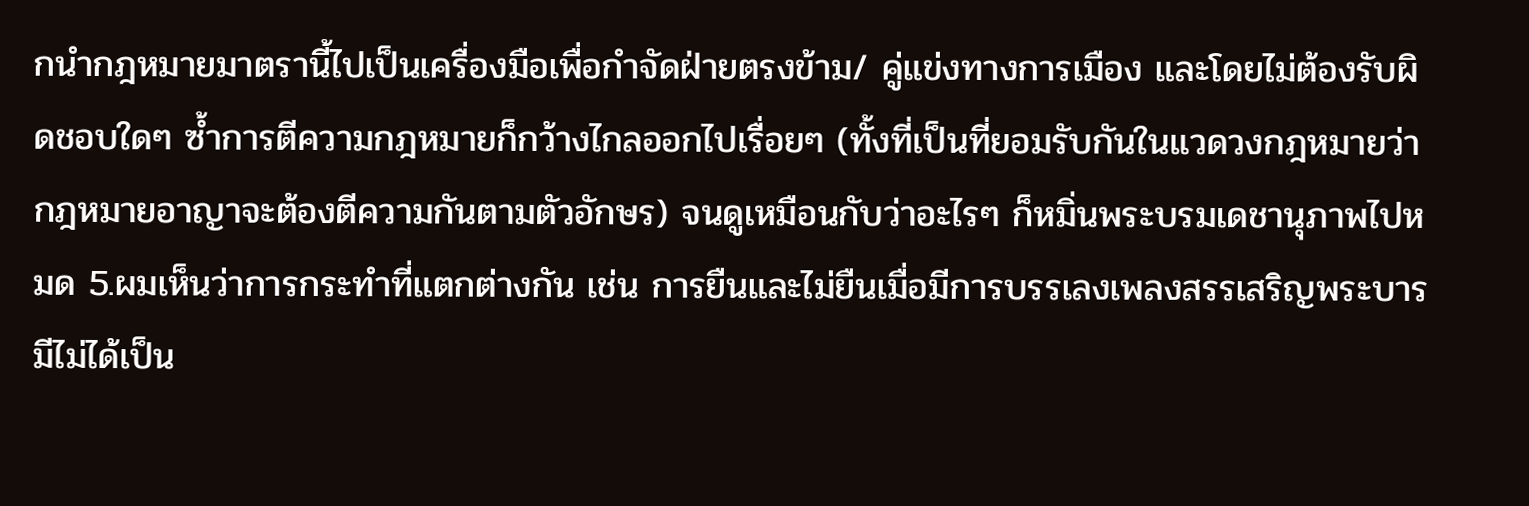กนำกฎหมายมาตรานี้ไปเป็นเครื่องมือเพื่อกำจัดฝ่ายตรงข้าม/ คู่แข่งทางการเมือง และโดยไม่ต้องรับผิดชอบใดๆ ซ้ำการตีความกฎหมายก็กว้างไกลออกไปเรื่อยๆ (ทั้งที่เป็นที่ยอมรับกันในแวดวงกฎหมายว่ากฎหมายอาญาจะต้องตีความกันตามตัวอักษร) จนดูเหมือนกับว่าอะไรๆ ก็หมิ่นพระบรมเดชานุภาพไปหมด 5.ผมเห็นว่าการกระทำที่แตกต่างกัน เช่น การยืนและไม่ยืนเมื่อมีการบรรเลงเพลงสรรเสริญพระบารมีไม่ได้เป็น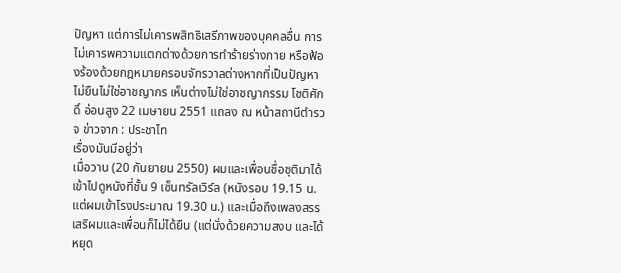ปัญหา แต่การไม่เคารพสิทธิเสรีภาพของบุคคลอื่น การไม่เคารพความแตกต่างด้วยการทำร้ายร่างกาย หรือฟ้องร้องด้วยกฎหมายครอบจักรวาลต่างหากที่เป็นปัญหา ไม่ยืนไม่ใช่อาชญากร เห็นต่างไม่ใช่อาชญากรรม โชติศักดิ์ อ่อนสูง 22 เมษายน 2551 แถลง ณ หน้าสถานีตำรวจ ข่าวจาก : ประชาไท
เรื่องมันมีอยู่ว่า
เมื่อวาน (20 กันยายน 2550) ผมและเพื่อนชื่อชุติมาได้เข้าไปดูหนังที่ชั้น 9 เซ็นทรัลเวิร์ล (หนังรอบ 19.15 น. แต่ผมเข้าโรงประมาณ 19.30 น.) และเมื่อถึงเพลงสรรเสริผมและเพื่อนก็ไม่ได้ยืน (แต่นั่งด้วยความสงบ และได้หยุด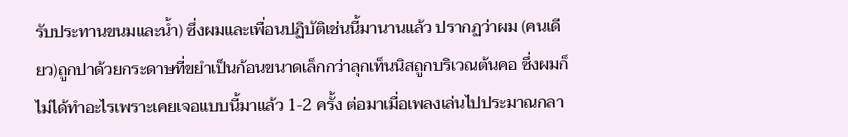รับประทานขนมและน้ำ) ซึ่งผมและเพื่อนปฏิบัติเช่นนี้มานานแล้ว ปรากฏว่าผม (คนเดียว)ถูกปาด้วยกระดาษที่ขยำเป็นก้อนขนาดเล็กกว่าลุกเท็นนิสถูกบริเวณต้นคอ ซึ่งผมก็ไม่ได้ทำอะไรเพราะเคยเจอแบบนี้มาแล้ว 1-2 ครั้ง ต่อมาเมื่อเพลงเล่นไปประมาณกลา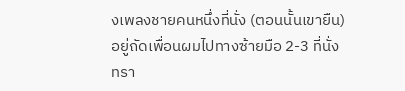งเพลงชายคนหนึ่งที่นั่ง (ตอนนั้นเขายืน) อยู่ถัดเพื่อนผมไปทางซ้ายมือ 2-3 ที่นั่ง ทรา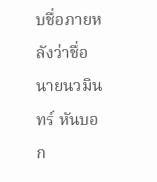บชื่อภายหลังว่าชื่อนายนวมินทร์ หันบอก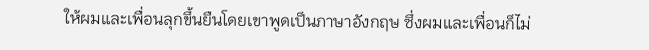ให้ผมและเพื่อนลุกขึ้นยืนโดยเขาพูดเป็นภาษาอังกฤษ ซึ่งผมและเพื่อนก็ไม่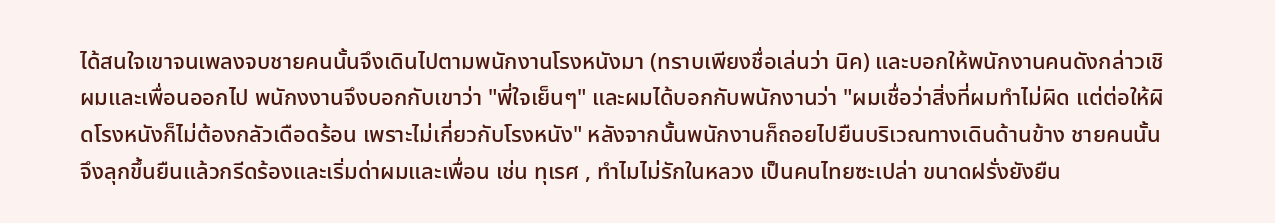ได้สนใจเขาจนเพลงจบชายคนนั้นจึงเดินไปตามพนักงานโรงหนังมา (ทราบเพียงชื่อเล่นว่า นิค) และบอกให้พนักงานคนดังกล่าวเชิผมและเพื่อนออกไป พนักงงานจึงบอกกับเขาว่า "พี่ใจเย็นๆ" และผมได้บอกกับพนักงานว่า "ผมเชื่อว่าสิ่งที่ผมทำไม่ผิด แต่ต่อให้ผิดโรงหนังก็ไม่ต้องกลัวเดือดร้อน เพราะไม่เกี่ยวกับโรงหนัง" หลังจากนั้นพนักงานก็ถอยไปยืนบริเวณทางเดินด้านข้าง ชายคนนั้นจึงลุกขึ้นยืนแล้วกรีดร้องและเริ่มด่าผมและเพื่อน เช่น ทุเรศ , ทำไมไม่รักในหลวง เป็นคนไทยซะเปล่า ขนาดฝรั่งยังยืน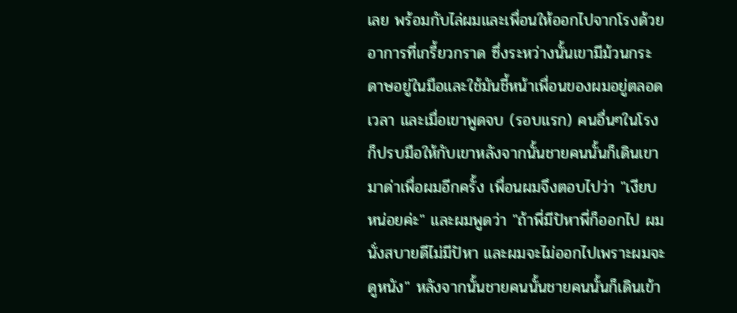เลย พร้อมกับไล่ผมและเพื่อนให้ออกไปจากโรงด้วยอาการที่เกรี้ยวกราด ซึ่งระหว่างนั้นเขามีม้วนกระดาษอยู่ในมือและใช้มันชี้หน้าเพื่อนของผมอยู่ตลอดเวลา และเมื่อเขาพูดจบ (รอบแรก) คนอื่นๆในโรงก็ปรบมือให้กับเขาหลังจากนั้นชายคนนั้นก็เดินเขามาด่าเพื่อผมอีกครั้ง เพื่อนผมจึงตอบไปว่า "เงียบหน่อยค่ะ" และผมพูดว่า "ถ้าพี่มีปัหาพี่ก็ออกไป ผมนั่งสบายดีไม่มีปัหา และผมจะไม่ออกไปเพราะผมจะดูหนัง" หลังจากนั้นชายคนนั้นชายคนนั้นก็เดินเข้า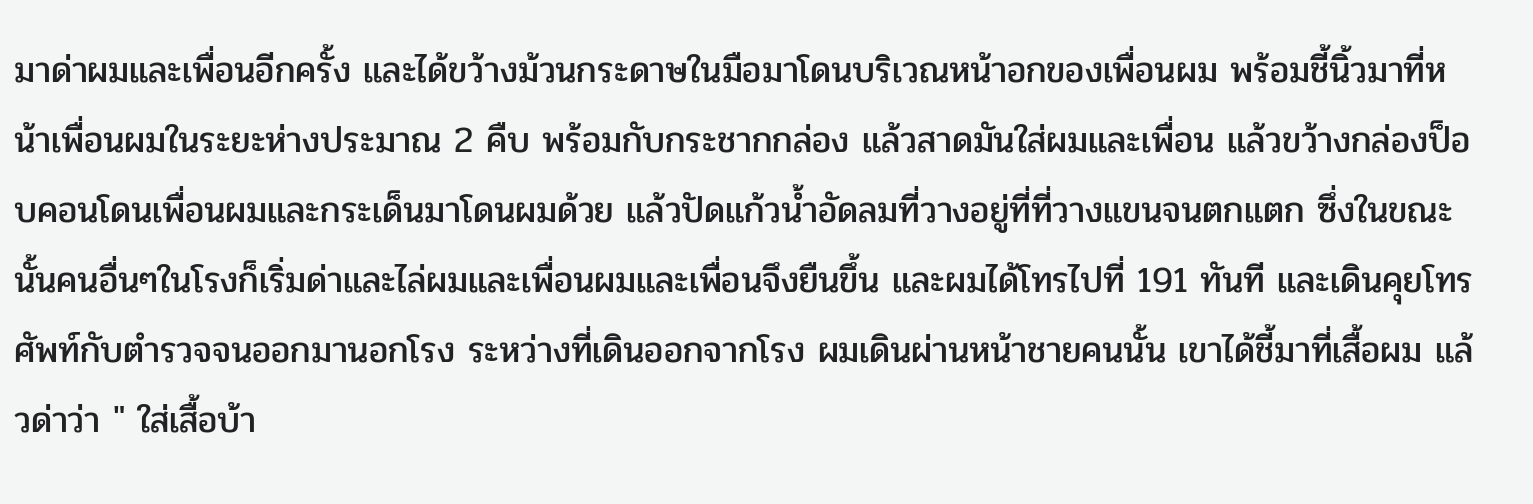มาด่าผมและเพื่อนอีกครั้ง และได้ขว้างม้วนกระดาษในมือมาโดนบริเวณหน้าอกของเพื่อนผม พร้อมชี้นิ้วมาที่หน้าเพื่อนผมในระยะห่างประมาณ 2 คืบ พร้อมกับกระชากกล่อง แล้วสาดมันใส่ผมและเพื่อน แล้วขว้างกล่องป็อบคอนโดนเพื่อนผมและกระเด็นมาโดนผมด้วย แล้วปัดแก้วน้ำอัดลมที่วางอยู่ที่ที่วางแขนจนตกแตก ซึ่งในขณะนั้นคนอื่นๆในโรงก็เริ่มด่าและไล่ผมและเพื่อนผมและเพื่อนจึงยืนขึ้น และผมได้โทรไปที่ 191 ทันที และเดินคุยโทรศัพท์กับตำรวจจนออกมานอกโรง ระหว่างที่เดินออกจากโรง ผมเดินผ่านหน้าชายคนนั้น เขาได้ชี้มาที่เสื้อผม แล้วด่าว่า " ใส่เสื้อบ้า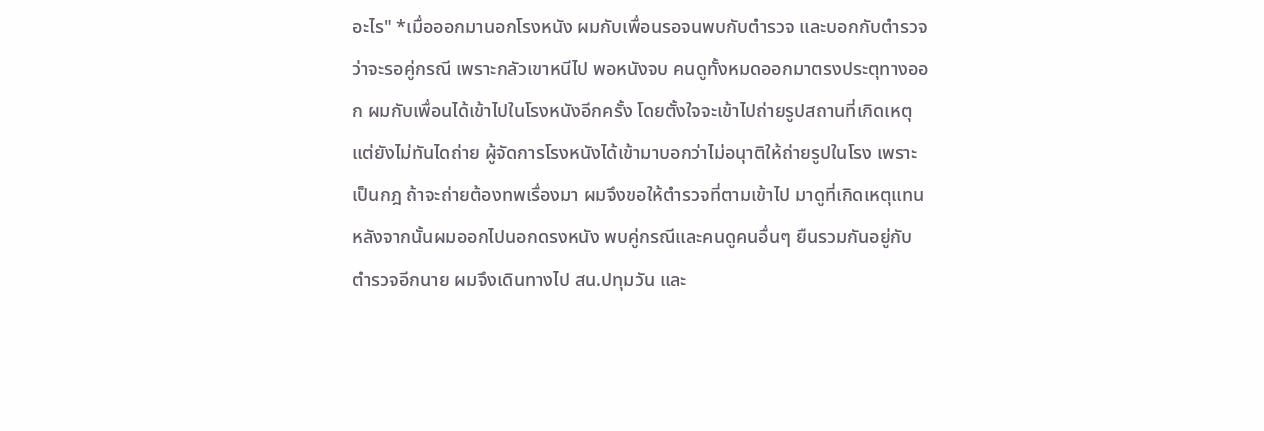อะไร" *เมื่อออกมานอกโรงหนัง ผมกับเพื่อนรอจนพบกับตำรวจ และบอกกับตำรวจว่าจะรอคู่กรณี เพราะกลัวเขาหนีไป พอหนังจบ คนดูทั้งหมดออกมาตรงประตุทางออก ผมกับเพื่อนได้เข้าไปในโรงหนังอีกครั้ง โดยตั้งใจจะเข้าไปถ่ายรูปสถานที่เกิดเหตุ แต่ยังไม่ทันไดถ่าย ผู้จัดการโรงหนังได้เข้ามาบอกว่าไม่อนุาติให้ถ่ายรูปในโรง เพราะเป็นกฎ ถ้าจะถ่ายต้องทพเรื่องมา ผมจึงขอให้ตำรวจที่ตามเข้าไป มาดูที่เกิดเหตุแทนหลังจากนั้นผมออกไปนอกดรงหนัง พบคู่กรณีและคนดูคนอื่นๆ ยืนรวมกันอยู่กับตำรวจอีกนาย ผมจึงเดินทางไป สน.ปทุมวัน และ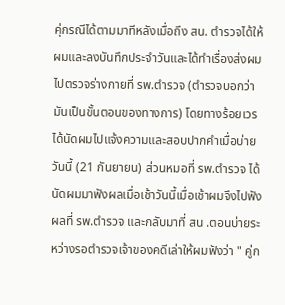คุ่กรณีได้ตามมาทีหลังเมื่อถึง สน. ตำรวจได้ให้ผมและลงบันทึกประจำวันและได้ทำเรื่องส่งผมไปตรวจร่างกายที่ รพ.ตำรวจ (ตำรวจบอกว่ามันเป็นขั้นตอนของทางการ) โดยทางร้อยเวรได้นัดผมไปแจ้งความและสอบปากคำเมื่อบ่ายวันนี้ (21 กันยายน) ส่วนหมอที่ รพ.ตำรวจ ได้นัดผมมาฟังผลเมื่อเช้าวันนี้เมื่อเช้าผมจึงไปฟังผลที่ รพ.ตำรวจ และกลับมาที่ สน .ตอนบ่ายระหว่างรอตำรวจเจ้าของคดีเล่าให้ผมฟังว่า " คู่ก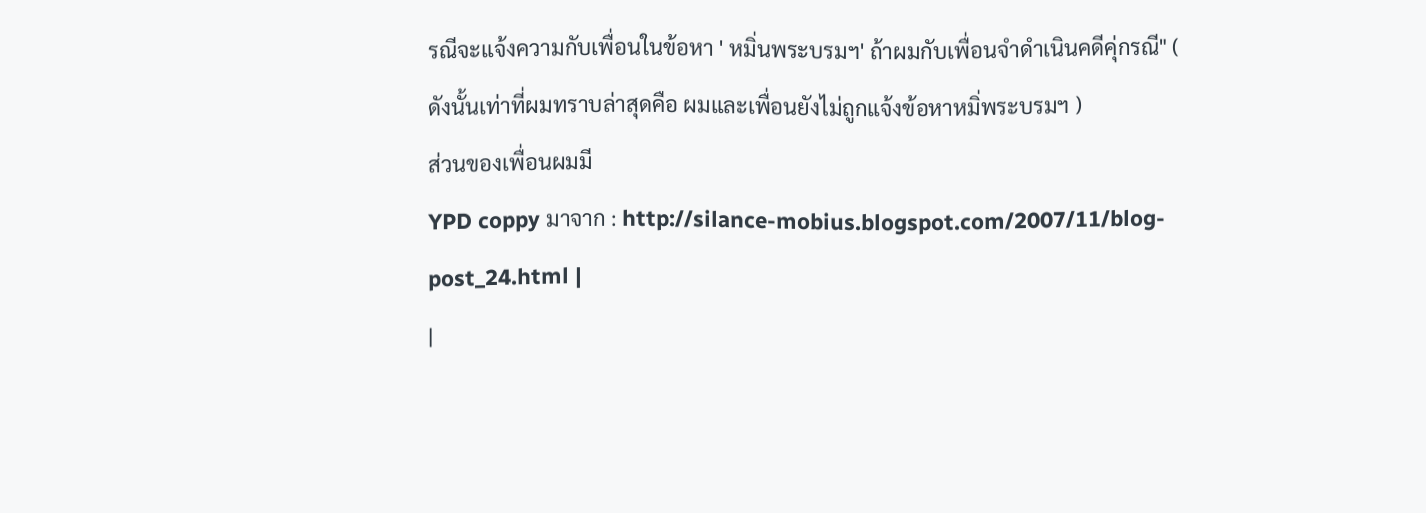รณีจะแจ้งความกับเพื่อนในข้อหา ' หมิ่นพระบรมฯ' ถ้าผมกับเพื่อนจำดำเนินคดีคุ่กรณี" ( ดังนั้นเท่าที่ผมทราบล่าสุดคือ ผมและเพื่อนยังไม่ถูกแจ้งข้อหาหมิ่พระบรมฯ )
ส่วนของเพื่อนผมมี
YPD coppy มาจาก : http://silance-mobius.blogspot.com/2007/11/blog-post_24.html |
|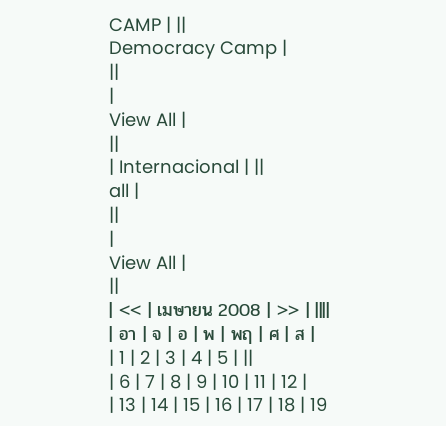CAMP | ||
Democracy Camp |
||
|
View All |
||
| Internacional | ||
all |
||
|
View All |
||
| << | เมษายน 2008 | >> | ||||
| อา | จ | อ | พ | พฤ | ศ | ส |
| 1 | 2 | 3 | 4 | 5 | ||
| 6 | 7 | 8 | 9 | 10 | 11 | 12 |
| 13 | 14 | 15 | 16 | 17 | 18 | 19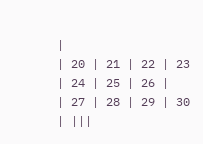|
| 20 | 21 | 22 | 23 | 24 | 25 | 26 |
| 27 | 28 | 29 | 30 | |||